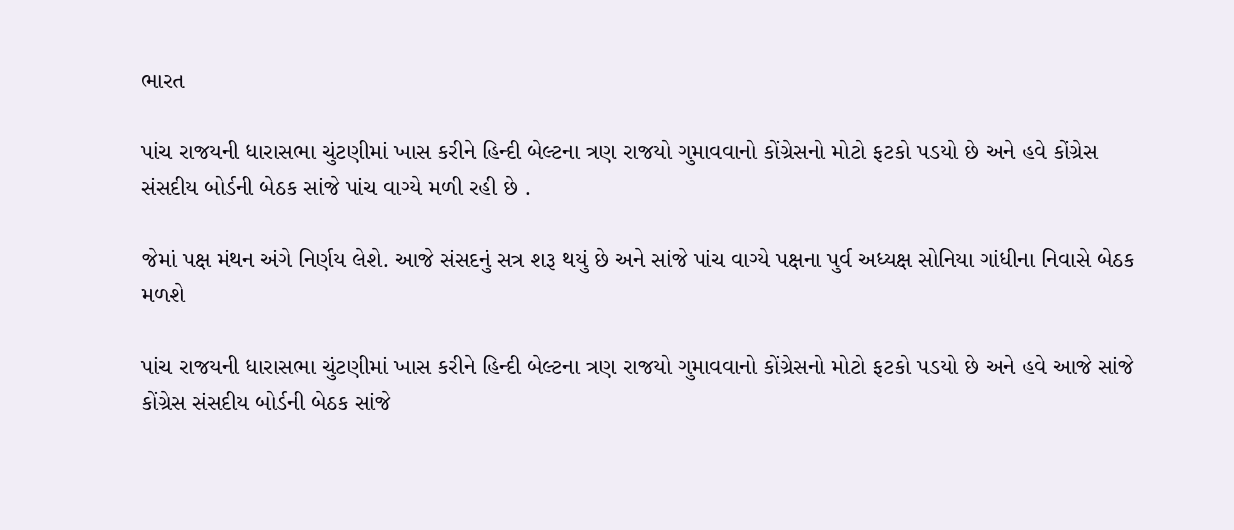ભારત

પાંચ રાજયની ધારાસભા ચુંટણીમાં ખાસ કરીને હિન્દી બેલ્ટના ત્રણ રાજયો ગુમાવવાનો કોંગ્રેસનો મોટો ફટકો પડયો છે અને હવે કોંગ્રેસ સંસદીય બોર્ડની બેઠક સાંજે પાંચ વાગ્યે મળી રહી છે .

જેમાં પક્ષ મંથન અંગે નિર્ણય લેશે. આજે સંસદનું સત્ર શરૂ થયું છે અને સાંજે પાંચ વાગ્યે પક્ષના પુર્વ અધ્યક્ષ સોનિયા ગાંધીના નિવાસે બેઠક મળશે

પાંચ રાજયની ધારાસભા ચુંટણીમાં ખાસ કરીને હિન્દી બેલ્ટના ત્રણ રાજયો ગુમાવવાનો કોંગ્રેસનો મોટો ફટકો પડયો છે અને હવે આજે સાંજે કોંગ્રેસ સંસદીય બોર્ડની બેઠક સાંજે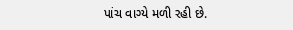પાંચ વાગ્યે મળી રહી છે.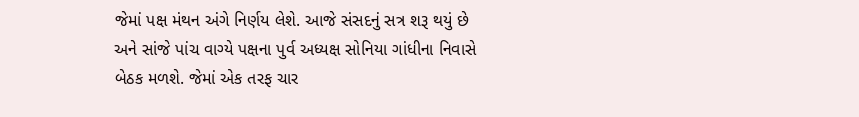જેમાં પક્ષ મંથન અંગે નિર્ણય લેશે. આજે સંસદનું સત્ર શરૂ થયું છે અને સાંજે પાંચ વાગ્યે પક્ષના પુર્વ અધ્યક્ષ સોનિયા ગાંધીના નિવાસે બેઠક મળશે. જેમાં એક તરફ ચાર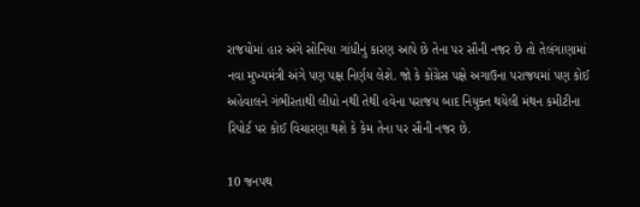રાજયોમાં હાર અંગે સોનિયા ગાંધીનું કારણ આપે છે તેના પર સૌની નજર છે તો તેલંગાણામાં નવા મુખ્યમંત્રી અંગે પણ પક્ષ નિર્ણય લેશે. જો કે કોંગ્રેસ પક્ષે અગાઉના પરાજયમાં પણ કોઈ અહેવાલને ગંભીરતાથી લીધો નથી તેથી હવેના પરાજય બાદ નિયુક્ત થયેલી મંથન કમીટીના રિપોર્ટ પર કોઈ વિચારણા થશે કે કેમ તેના પર સૌની નજર છે.

10 જનપથ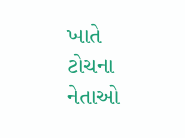ખાતે ટોચના નેતાઓ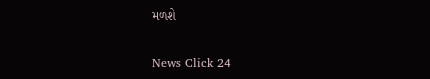મળશે

News Click 24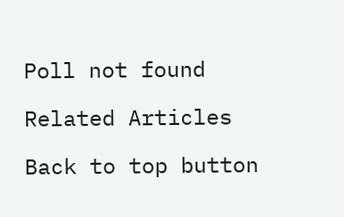Poll not found

Related Articles

Back to top button